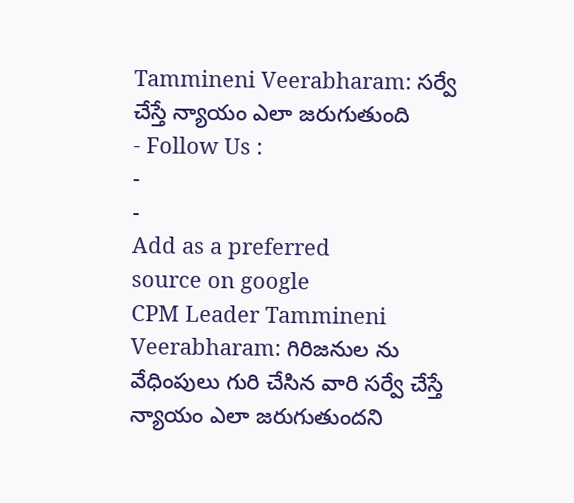Tammineni Veerabharam: సర్వే చేస్తే న్యాయం ఎలా జరుగుతుంది
- Follow Us :
-
-
Add as a preferred
source on google
CPM Leader Tammineni Veerabharam: గిరిజనుల ను వేధింపులు గురి చేసిన వారి సర్వే చేస్తే న్యాయం ఎలా జరుగుతుందని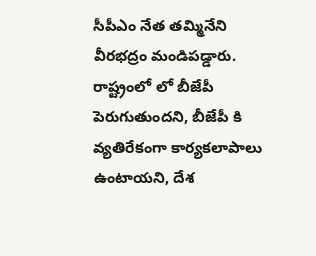సీపీఎం నేత తమ్మినేని వీరభద్రం మండిపడ్డారు. రాష్ట్రంలో లో బీజేపీ పెరుగుతుందని, బీజేపీ కి వ్యతిరేకంగా కార్యకలాపాలు ఉంటాయని, దేశ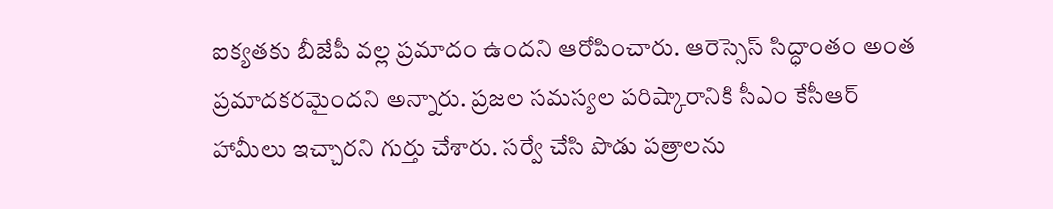ఐక్యతకు బీజేపీ వల్ల ప్రమాదం ఉందని ఆరోపించారు. ఆరెస్సెస్ సిద్ధాంతం అంత ప్రమాదకరమైందని అన్నారు. ప్రజల సమస్యల పరిష్కారానికి సీఎం కేసీఆర్ హామీలు ఇచ్చారని గుర్తు చేశారు. సర్వే చేసి పొడు పత్రాలను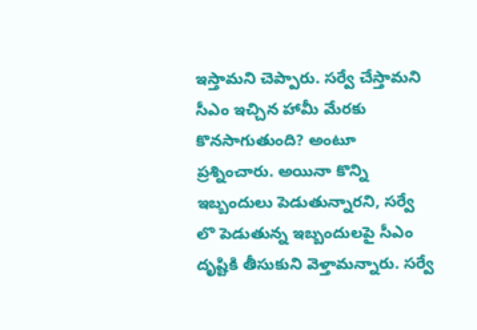ఇస్తామని చెప్పారు. సర్వే చేస్తామని సీఎం ఇచ్చిన హామీ మేరకు కొనసాగుతుంది? అంటూ ప్రశ్నించారు. అయినా కొన్ని ఇబ్బందులు పెడుతున్నారని, సర్వే లొ పెడుతున్న ఇబ్బందులపై సీఎం దృష్టికి తీసుకుని వెళ్తామన్నారు. సర్వే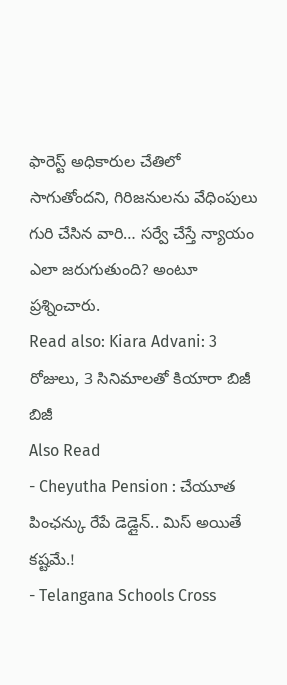ఫారెస్ట్ అధికారుల చేతిలో సాగుతోందని, గిరిజనులను వేధింపులు గురి చేసిన వారి… సర్వే చేస్తే న్యాయం ఎలా జరుగుతుంది? అంటూ ప్రశ్నించారు.
Read also: Kiara Advani: 3 రోజులు, 3 సినిమాలతో కియారా బిజీ బిజీ
Also Read
- Cheyutha Pension : చేయూత పింఛన్కు రేపే డెడ్లైన్.. మిస్ అయితే కష్టమే.!
- Telangana Schools Cross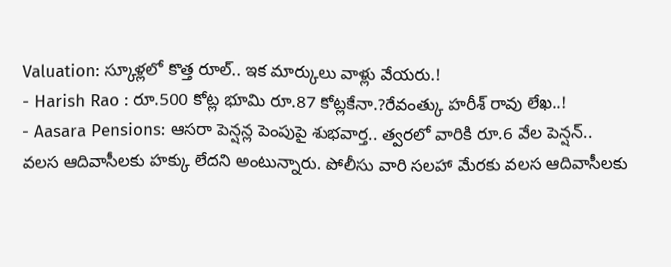Valuation: స్కూళ్లలో కొత్త రూల్.. ఇక మార్కులు వాళ్లు వేయరు.!
- Harish Rao : రూ.500 కోట్ల భూమి రూ.87 కోట్లకేనా.?రేవంత్కు హరీశ్ రావు లేఖ..!
- Aasara Pensions: ఆసరా పెన్షన్ల పెంపుపై శుభవార్త.. త్వరలో వారికి రూ.6 వేల పెన్షన్..
వలస ఆదివాసీలకు హక్కు లేదని అంటున్నారు. పోలీసు వారి సలహా మేరకు వలస ఆదివాసీలకు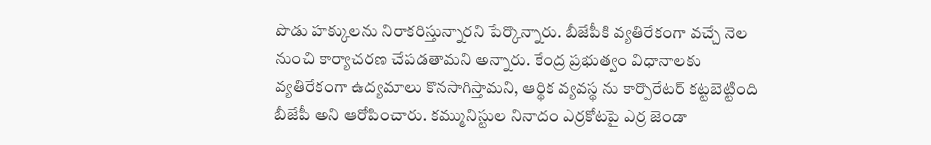పొడు హక్కులను నిరాకరిస్తున్నారని పేర్కొన్నారు. బీజేపీకి వ్యతిరేకంగా వచ్చే నెల నుంచి కార్యాచరణ చేపడతామని అన్నారు. కేంద్ర ప్రభుత్వం విధానాలకు వ్యతిరేకంగా ఉద్యమాలు కొనసాగిస్తామని, ఆర్థిక వ్యవస్థ ను కార్పొరేటర్ కట్టబెట్టింది బీజేపీ అని ఆరోపించారు. కమ్మునిస్టుల నినాదం ఎర్రకోటపై ఎర్ర జెండా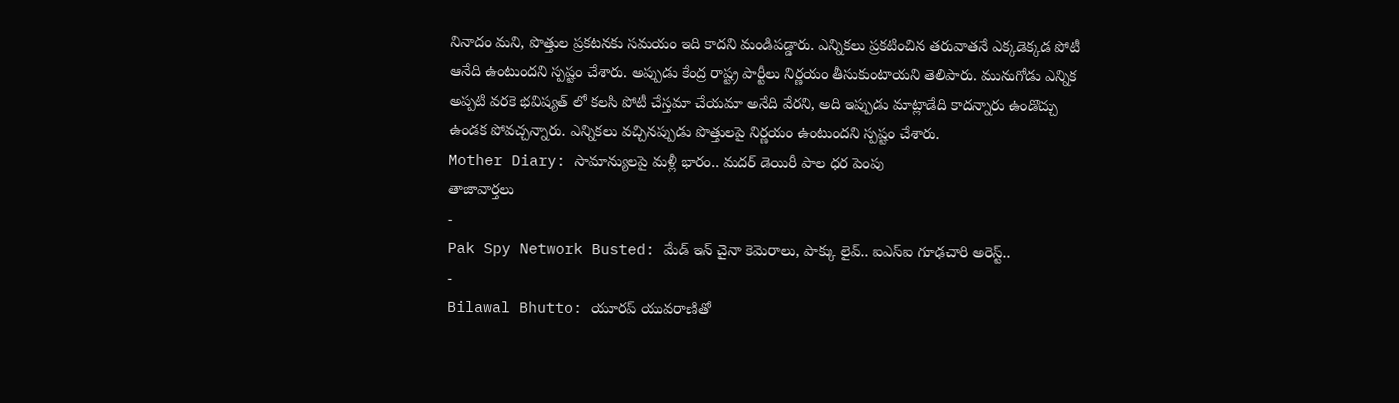నినాదం మని, పొత్తుల ప్రకటనకు సమయం ఇది కాదని మండిపడ్డారు. ఎన్నికలు ప్రకటించిన తరువాతనే ఎక్కడెక్కడ పోటీ ఆనేది ఉంటుందని స్పష్టం చేశారు. అప్పుడు కేంద్ర రాష్ట్ర పార్టీలు నిర్ణయం తీసుకుంటాయని తెలిపారు. మునుగోడు ఎన్నిక అప్పటి వరకె భవిష్యత్ లో కలసి పోటీ చేస్తమా చేయమా అనేది వేరని, అది ఇప్పుడు మాట్లాడేది కాదన్నారు ఉండొచ్చు ఉండక పోవచ్చన్నారు. ఎన్నికలు వచ్చినప్పుడు పొత్తులపై నిర్ణయం ఉంటుందని స్పష్టం చేశారు.
Mother Diary: సామాన్యులపై మళ్లీ భారం.. మదర్ డెయిరీ పాల ధర పెంపు
తాజావార్తలు
-
Pak Spy Network Busted: మేడ్ ఇన్ చైనా కెమెరాలు, పాక్కు లైవ్.. ఐఎస్ఐ గూఢచారి అరెస్ట్..
-
Bilawal Bhutto: యూరప్ యువరాణితో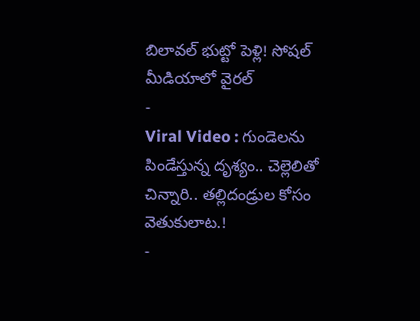బిలావల్ భుట్టో పెళ్లి! సోషల్ మీడియాలో వైరల్
-
Viral Video : గుండెలను పిండేస్తున్న దృశ్యం.. చెల్లెలితో చిన్నారి.. తల్లిదండ్రుల కోసం వెతుకులాట.!
-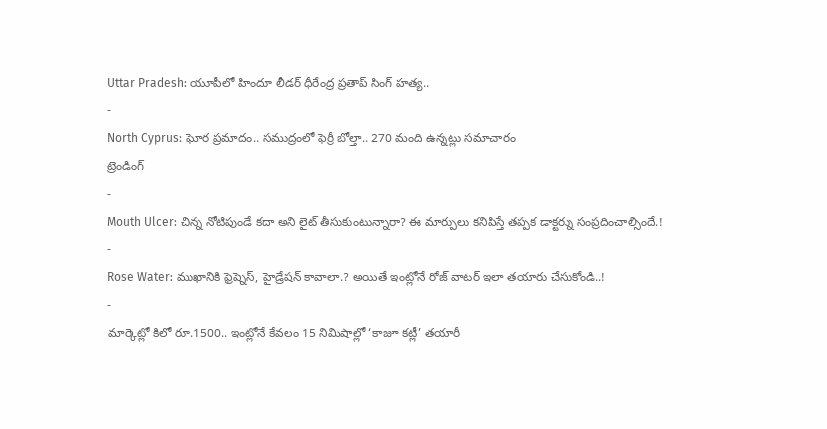Uttar Pradesh: యూపీలో హిందూ లీడర్ ధీరేంద్ర ప్రతాప్ సింగ్ హత్య..
-
North Cyprus: ఘోర ప్రమాదం.. సముద్రంలో ఫెర్రీ బోల్తా.. 270 మంది ఉన్నట్లు సమాచారం
ట్రెండింగ్
-
Mouth Ulcer: చిన్న నోటిపుండే కదా అని లైట్ తీసుకుంటున్నారా? ఈ మార్పులు కనిపిస్తే తప్పక డాక్టర్ను సంప్రదించాల్సిందే.!
-
Rose Water: ముఖానికి ఫ్రెష్నెస్, హైడ్రేషన్ కావాలా.? అయితే ఇంట్లోనే రోజ్ వాటర్ ఇలా తయారు చేసుకోండి..!
-
మార్కెట్లో కిలో రూ.1500.. ఇంట్లోనే కేవలం 15 నిమిషాల్లో ‘కాజూ కట్లీ’ తయారీ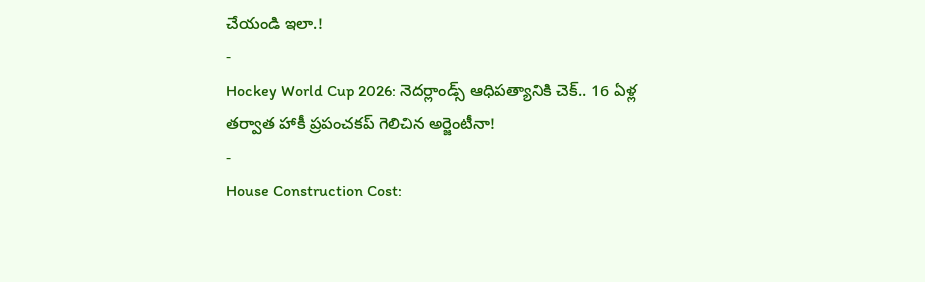చేయండి ఇలా.!
-
Hockey World Cup 2026: నెదర్లాండ్స్ ఆధిపత్యానికి చెక్.. 16 ఏళ్ల తర్వాత హాకీ ప్రపంచకప్ గెలిచిన అర్జెంటీనా!
-
House Construction Cost: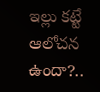ఇల్లు కట్టే ఆలోచన ఉందా?..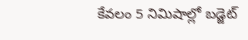కేవలం 5 నిమిషాల్లో బడ్జెట్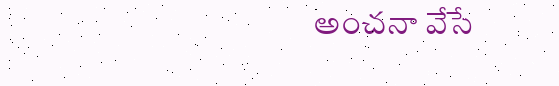అంచనా వేసే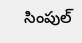సింపుల్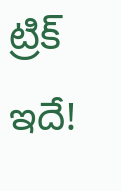ట్రిక్ ఇదే!